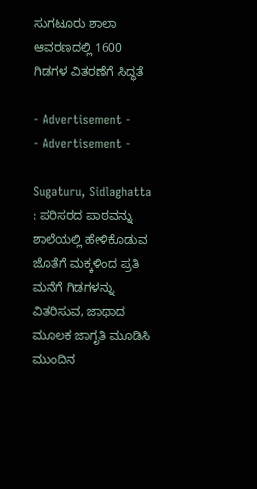ಸುಗಟೂರು ಶಾಲಾ ಆವರಣದಲ್ಲಿ 1600 ಗಿಡಗಳ ವಿತರಣೆಗೆ ಸಿದ್ಧತೆ

- Advertisement -
- Advertisement -

Sugaturu, Sidlaghatta : ಪರಿಸರದ ಪಾಠವನ್ನು ಶಾಲೆಯಲ್ಲಿ ಹೇಳಿಕೊಡುವ ಜೊತೆಗೆ ಮಕ್ಕಳಿಂದ ಪ್ರತಿ ಮನೆಗೆ ಗಿಡಗಳನ್ನು ವಿತರಿಸುವ, ಜಾಥಾದ ಮೂಲಕ ಜಾಗೃತಿ ಮೂಡಿಸಿ ಮುಂದಿನ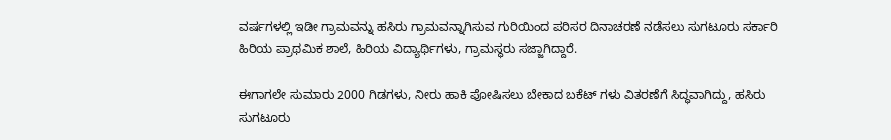ವರ್ಷಗಳಲ್ಲಿ ಇಡೀ ಗ್ರಾಮವನ್ನು ಹಸಿರು ಗ್ರಾಮವನ್ನಾಗಿಸುವ ಗುರಿಯಿಂದ ಪರಿಸರ ದಿನಾಚರಣೆ ನಡೆಸಲು ಸುಗಟೂರು ಸರ್ಕಾರಿ ಹಿರಿಯ ಪ್ರಾಥಮಿಕ ಶಾಲೆ, ಹಿರಿಯ ವಿದ್ಯಾರ್ಥಿಗಳು, ಗ್ರಾಮಸ್ಥರು ಸಜ್ಜಾಗಿದ್ದಾರೆ.

ಈಗಾಗಲೇ ಸುಮಾರು 2000 ಗಿಡಗಳು, ನೀರು ಹಾಕಿ ಪೋಷಿಸಲು ಬೇಕಾದ ಬಕೆಟ್‌ ಗಳು ವಿತರಣೆಗೆ ಸಿದ್ಧವಾಗಿದ್ದು, ಹಸಿರು ಸುಗಟೂರು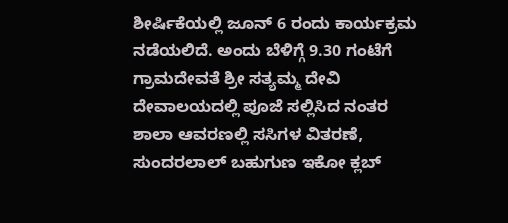ಶೀರ್ಷಿಕೆಯಲ್ಲಿ ಜೂನ್ 6 ರಂದು ಕಾರ್ಯಕ್ರಮ ನಡೆಯಲಿದೆ. ಅಂದು ಬೆಳಿಗ್ಗೆ 9.30 ಗಂಟೆಗೆ ಗ್ರಾಮದೇವತೆ ಶ್ರೀ ಸತ್ಯಮ್ಮ ದೇವಿ ದೇವಾಲಯದಲ್ಲಿ ಪೂಜೆ ಸಲ್ಲಿಸಿದ ನಂತರ ಶಾಲಾ ಆವರಣಲ್ಲಿ ಸಸಿಗಳ ವಿತರಣೆ, ಸುಂದರಲಾಲ್‌ ಬಹುಗುಣ ಇಕೋ ಕ್ಲಬ್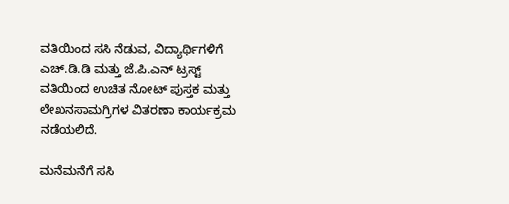ವತಿಯಿಂದ ಸಸಿ ನೆಡುವ, ವಿದ್ಯಾರ್ಥಿಗಳಿಗೆ ಎಚ್‌.ಡಿ.ಡಿ ಮತ್ತು ಜೆ.ಪಿ.ಎನ್ ಟ್ರಸ್ಟ್ ವತಿಯಿಂದ ಉಚಿತ ನೋಟ್‌ ಪುಸ್ತಕ ಮತ್ತು ಲೇಖನಸಾಮಗ್ರಿಗಳ ವಿತರಣಾ ಕಾರ್ಯಕ್ರಮ ನಡೆಯಲಿದೆ.

ಮನೆಮನೆಗೆ ಸಸಿ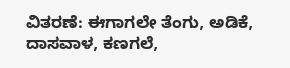ವಿತರಣೆ: ಈಗಾಗಲೇ ತೆಂಗು, ಅಡಿಕೆ, ದಾಸವಾಳ, ಕಣಗಲೆ,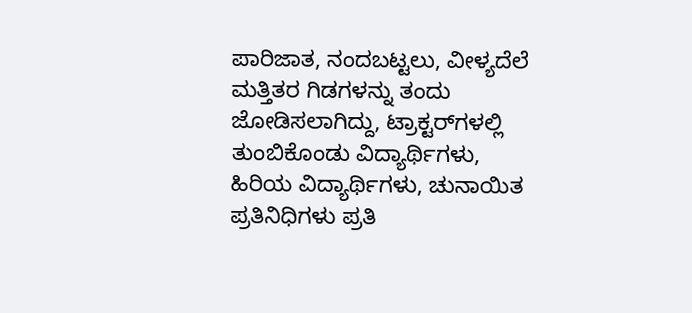ಪಾರಿಜಾತ, ನಂದಬಟ್ಟಲು, ವೀಳ್ಯದೆಲೆ ಮತ್ತಿತರ ಗಿಡಗಳನ್ನು ತಂದು ಜೋಡಿಸಲಾಗಿದ್ದು, ಟ್ರಾಕ್ಟರ್‌ಗಳಲ್ಲಿ ತುಂಬಿಕೊಂಡು ವಿದ್ಯಾರ್ಥಿಗಳು, ಹಿರಿಯ ವಿದ್ಯಾರ್ಥಿಗಳು, ಚುನಾಯಿತ ಪ್ರತಿನಿಧಿಗಳು ಪ್ರತಿ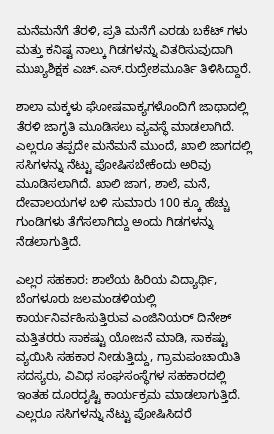ಮನೆಮನೆಗೆ ತೆರಳಿ, ಪ್ರತಿ ಮನೆಗೆ ಎರಡು ಬಕೆಟ್‌ ಗಳು ಮತ್ತು ಕನಿಷ್ಟ ನಾಲ್ಕು ಗಿಡಗಳನ್ನು ವಿತರಿಸುವುದಾಗಿ ಮುಖ್ಯಶಿಕ್ಷಕ ಎಚ್.ಎಸ್.ರುದ್ರೇಶಮೂರ್ತಿ ತಿಳಿಸಿದ್ದಾರೆ.

ಶಾಲಾ ಮಕ್ಕಳು ಘೋಷವಾಕ್ಯಗಳೊಂದಿಗೆ ಜಾಥಾದಲ್ಲಿ ತೆರಳಿ ಜಾಗೃತಿ ಮೂಡಿಸಲು ವ್ಯವಸ್ಥೆ ಮಾಡಲಾಗಿದೆ. ಎಲ್ಲರೂ ತಪ್ಪದೇ ಮನೆಮನೆ ಮುಂದೆ, ಖಾಲಿ ಜಾಗದಲ್ಲಿ ಸಸಿಗಳನ್ನು ನೆಟ್ಟು ಪೋಷಿಸಬೇಕೆಂದು ಅರಿವು ಮೂಡಿಸಲಾಗಿದೆ. ಖಾಲಿ ಜಾಗ, ಶಾಲೆ, ಮನೆ, ದೇವಾಲಯಗಳ ಬಳಿ ಸುಮಾರು 100 ಕ್ಕೂ ಹೆಚ್ಚು ಗುಂಡಿಗಳು ತೆಗೆಸಲಾಗಿದ್ದು ಅಂದು ಗಿಡಗಳನ್ನು ನೆಡಲಾಗುತ್ತಿದೆ.

ಎಲ್ಲರ ಸಹಕಾರ: ಶಾಲೆಯ ಹಿರಿಯ ವಿದ್ಯಾರ್ಥಿ, ಬೆಂಗಳೂರು ಜಲಮಂಡಳಿಯಲ್ಲಿ ಕಾರ್ಯನಿರ್ವಹಿಸುತ್ತಿರುವ ಎಂಜಿನಿಯರ್ ದಿನೇಶ್ ಮತ್ತಿತರರು ಸಾಕಷ್ಟು ಯೋಜನೆ ಮಾಡಿ, ಸಾಕಷ್ಟು ವ್ಯಯಿಸಿ ಸಹಕಾರ ನೀಡುತ್ತಿದ್ದು, ಗ್ರಾಮಪಂಚಾಯಿತಿ ಸದಸ್ಯರು, ವಿವಿಧ ಸಂಘಸಂಸ್ಥೆಗಳ ಸಹಕಾರದಲ್ಲಿ ಇಂತಹ ದೂರದೃಷ್ಟಿ ಕಾರ್ಯಕ್ರಮ ಮಾಡಲಾಗುತ್ತಿದೆ. ಎಲ್ಲರೂ ಸಸಿಗಳನ್ನು ನೆಟ್ಟು ಪೋಷಿಸಿದರೆ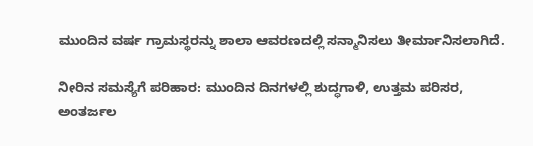ಮುಂದಿನ ವರ್ಷ ಗ್ರಾಮಸ್ಥರನ್ನು ಶಾಲಾ ಆವರಣದಲ್ಲಿ ಸನ್ಮಾನಿಸಲು ತೀರ್ಮಾನಿಸಲಾಗಿದೆ.

ನೀರಿನ ಸಮಸ್ಯೆಗೆ ಪರಿಹಾರ: ಮುಂದಿನ ದಿನಗಳಲ್ಲಿ ಶುದ್ಧಗಾಳಿ, ಉತ್ತಮ ಪರಿಸರ, ಅಂತರ್ಜಲ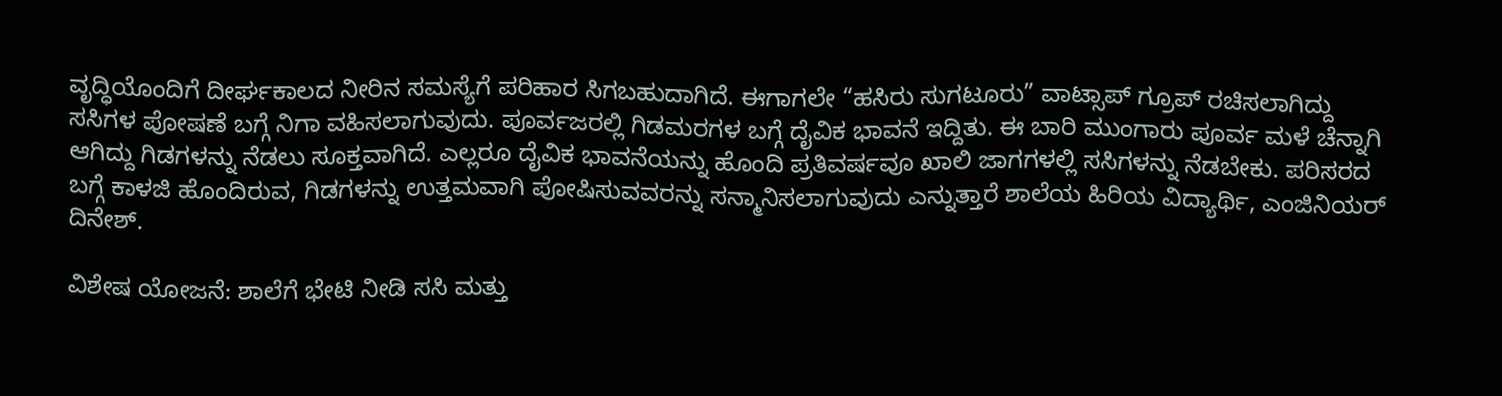ವೃದ್ಧಿಯೊಂದಿಗೆ ದೀರ್ಘಕಾಲದ ನೀರಿನ ಸಮಸ್ಯೆಗೆ ಪರಿಹಾರ ಸಿಗಬಹುದಾಗಿದೆ. ಈಗಾಗಲೇ “ಹಸಿರು ಸುಗಟೂರು” ವಾಟ್ಸಾಪ್ ಗ್ರೂಪ್ ರಚಿಸಲಾಗಿದ್ದು ಸಸಿಗಳ ಪೋಷಣೆ ಬಗ್ಗೆ ನಿಗಾ ವಹಿಸಲಾಗುವುದು. ಪೂರ್ವಜರಲ್ಲಿ ಗಿಡಮರಗಳ ಬಗ್ಗೆ ದೈವಿಕ ಭಾವನೆ ಇದ್ದಿತು. ಈ ಬಾರಿ ಮುಂಗಾರು ಪೂರ್ವ ಮಳೆ ಚೆನ್ನಾಗಿ ಆಗಿದ್ದು ಗಿಡಗಳನ್ನು ನೆಡಲು ಸೂಕ್ತವಾಗಿದೆ. ಎಲ್ಲರೂ ದೈವಿಕ ಭಾವನೆಯನ್ನು ಹೊಂದಿ ಪ್ರತಿವರ್ಷವೂ ಖಾಲಿ ಜಾಗಗಳಲ್ಲಿ ಸಸಿಗಳನ್ನು ನೆಡಬೇಕು. ಪರಿಸರದ ಬಗ್ಗೆ ಕಾಳಜಿ ಹೊಂದಿರುವ, ಗಿಡಗಳನ್ನು ಉತ್ತಮವಾಗಿ ಪೋಷಿಸುವವರನ್ನು ಸನ್ಮಾನಿಸಲಾಗುವುದು ಎನ್ನುತ್ತಾರೆ ಶಾಲೆಯ ಹಿರಿಯ ವಿದ್ಯಾರ್ಥಿ, ಎಂಜಿನಿಯರ್ ದಿನೇಶ್.

ವಿಶೇಷ ಯೋಜನೆ: ಶಾಲೆಗೆ ಭೇಟಿ ನೀಡಿ ಸಸಿ ಮತ್ತು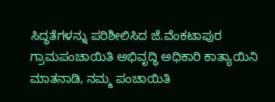ಸಿದ್ಧತೆಗಳನ್ನು ಪರಿಶೀಲಿಸಿದ ಜೆ.ವೆಂಕಟಾಪುರ ಗ್ರಾಮಪಂಚಾಯಿತಿ ಅಭಿವೃದ್ಧಿ ಅಧಿಕಾರಿ ಕಾತ್ಯಾಯಿನಿ ಮಾತನಾಡಿ, ನಮ್ಮ ಪಂಚಾಯಿತಿ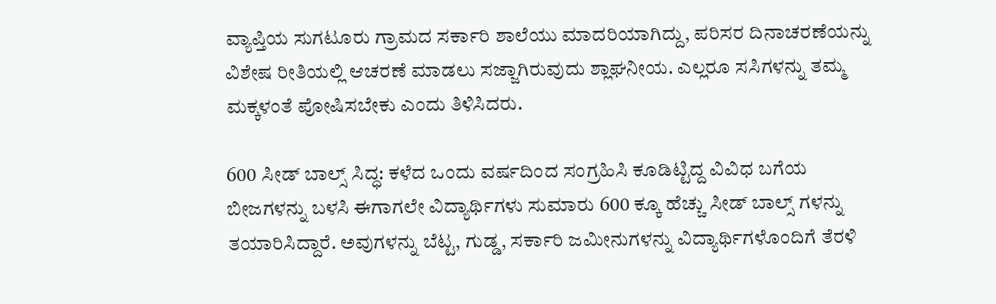ವ್ಯಾಪ್ತಿಯ ಸುಗಟೂರು ಗ್ರಾಮದ ಸರ್ಕಾರಿ ಶಾಲೆಯು ಮಾದರಿಯಾಗಿದ್ದು, ಪರಿಸರ ದಿನಾಚರಣೆಯನ್ನು ವಿಶೇಷ ರೀತಿಯಲ್ಲಿ ಆಚರಣೆ ಮಾಡಲು ಸಜ್ಜಾಗಿರುವುದು ಶ್ಲಾಘನೀಯ. ಎಲ್ಲರೂ ಸಸಿಗಳನ್ನು ತಮ್ಮ ಮಕ್ಕಳಂತೆ ಪೋಷಿಸಬೇಕು ಎಂದು ತಿಳಿಸಿದರು.

600 ಸೀಡ್‌ ಬಾಲ್ಸ್ ಸಿದ್ಧ: ಕಳೆದ ಒಂದು ವರ್ಷದಿಂದ ಸಂಗ್ರಹಿಸಿ ಕೂಡಿಟ್ಟಿದ್ದ ವಿವಿಧ ಬಗೆಯ ಬೀಜಗಳನ್ನು ಬಳಸಿ ಈಗಾಗಲೇ ವಿದ್ಯಾರ್ಥಿಗಳು ಸುಮಾರು 600 ಕ್ಕೂ ಹೆಚ್ಚು ಸೀಡ್‌ ಬಾಲ್ಸ್‌ ಗಳನ್ನು ತಯಾರಿಸಿದ್ದಾರೆ. ಅವುಗಳನ್ನು ಬೆಟ್ಟ, ಗುಡ್ಡ, ಸರ್ಕಾರಿ ಜಮೀನುಗಳನ್ನು ವಿದ್ಯಾರ್ಥಿಗಳೊಂದಿಗೆ ತೆರಳಿ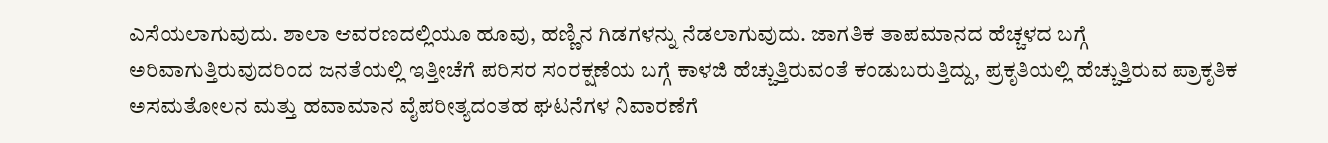ಎಸೆಯಲಾಗುವುದು. ಶಾಲಾ ಆವರಣದಲ್ಲಿಯೂ ಹೂವು, ಹಣ್ಣಿನ ಗಿಡಗಳನ್ನು ನೆಡಲಾಗುವುದು. ಜಾಗತಿಕ ತಾಪಮಾನದ ಹೆಚ್ಚಳದ ಬಗ್ಗೆ ಅರಿವಾಗುತ್ತಿರುವುದರಿಂದ ಜನತೆಯಲ್ಲಿ ಇತ್ತೀಚೆಗೆ ಪರಿಸರ ಸಂರಕ್ಷಣೆಯ ಬಗ್ಗೆ ಕಾಳಜಿ ಹೆಚ್ಚುತ್ತಿರುವಂತೆ ಕಂಡುಬರುತ್ತಿದ್ದು, ಪ್ರಕೃತಿಯಲ್ಲಿ ಹೆಚ್ಚುತ್ತಿರುವ ಪ್ರಾಕೃತಿಕ ಅಸಮತೋಲನ ಮತ್ತು ಹವಾಮಾನ ವೈಪರೀತ್ಯದಂತಹ ಘಟನೆಗಳ ನಿವಾರಣೆಗೆ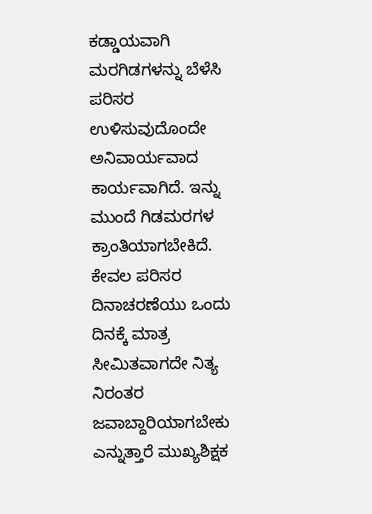ಕಡ್ಡಾಯವಾಗಿ ಮರಗಿಡಗಳನ್ನು ಬೆಳೆಸಿ ಪರಿಸರ ಉಳಿಸುವುದೊಂದೇ ಅನಿವಾರ್ಯವಾದ ಕಾರ್ಯವಾಗಿದೆ. ಇನ್ನು ಮುಂದೆ ಗಿಡಮರಗಳ ಕ್ರಾಂತಿಯಾಗಬೇಕಿದೆ. ಕೇವಲ ಪರಿಸರ ದಿನಾಚರಣೆಯು ಒಂದು ದಿನಕ್ಕೆ ಮಾತ್ರ ಸೀಮಿತವಾಗದೇ ನಿತ್ಯ ನಿರಂತರ ಜವಾಬ್ದಾರಿಯಾಗಬೇಕು ಎನ್ನುತ್ತಾರೆ ಮುಖ್ಯಶಿಕ್ಷಕ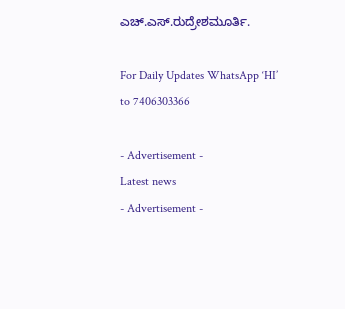ಎಚ್.ಎಸ್.ರುದ್ರೇಶಮೂರ್ತಿ.

For Daily Updates WhatsApp ‘HI’ to 7406303366

- Advertisement -
Latest news
- Advertisement -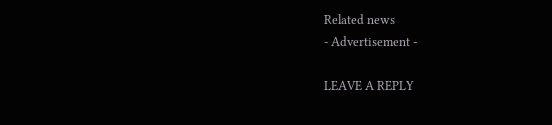Related news
- Advertisement -

LEAVE A REPLY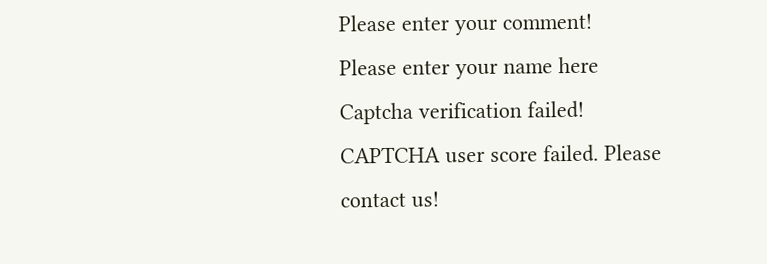Please enter your comment!
Please enter your name here
Captcha verification failed!
CAPTCHA user score failed. Please contact us!